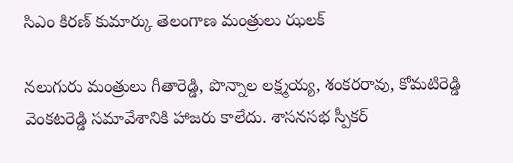సిఎం కిరణ్ కుమార్కు తెలంగాణ మంత్రులు ఝలక్

నలుగురు మంత్రులు గీతారెడ్డి, పొన్నాల లక్ష్మయ్య, శంకరరావు, కోమటిరెడ్డి వెంకటరెడ్డి సమావేశానికి హాజరు కాలేదు. శాసనసభ స్పీకర్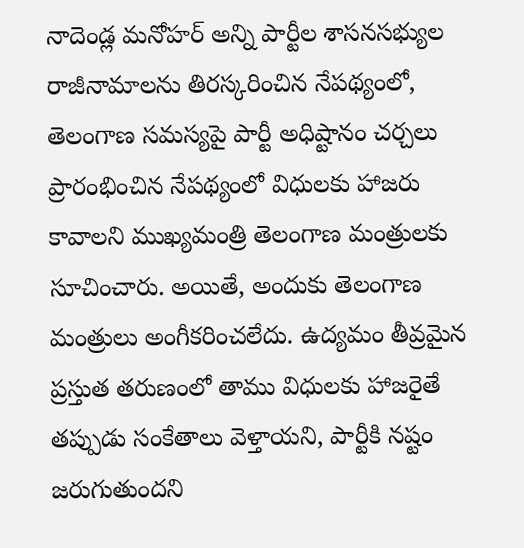నాదెండ్ల మనోహర్ అన్ని పార్టీల శాసనసభ్యుల రాజీనామాలను తిరస్కరించిన నేపథ్యంలో, తెలంగాణ సమస్యపై పార్టీ అధిష్టానం చర్చలు ప్రారంభించిన నేపథ్యంలో విధులకు హాజరు కావాలని ముఖ్యమంత్రి తెలంగాణ మంత్రులకు సూచించారు. అయితే, అందుకు తెలంగాణ మంత్రులు అంగీకరించలేదు. ఉద్యమం తీవ్రమైన ప్రస్తుత తరుణంలో తాము విధులకు హాజరైతే తప్పుడు సంకేతాలు వెళ్తాయని, పార్టీకి నష్టం జరుగుతుందని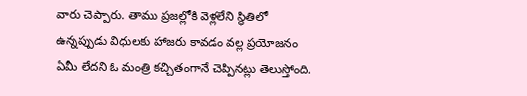వారు చెప్పారు. తాము ప్రజల్లోకి వెళ్లలేని స్థితిలో ఉన్నప్పుడు విధులకు హాజరు కావడం వల్ల ప్రయోజనం ఏమీ లేదని ఓ మంత్రి కచ్చితంగానే చెప్పినట్లు తెలుస్తోంది.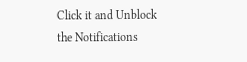Click it and Unblock the Notifications